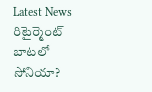Latest News
రిటైర్మెంట్ బాటలో సోనియా?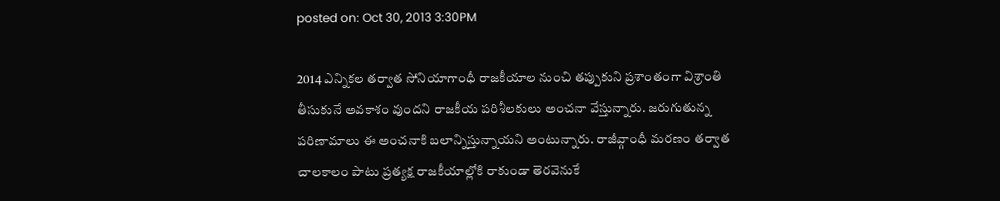posted on: Oct 30, 2013 3:30PM

2014 ఎన్నికల తర్వాత సోనియాగాంధీ రాజకీయాల నుంచి తప్పుకుని ప్రశాంతంగా విశ్రాంతి తీసుకునే అవకాశం వుందని రాజకీయ పరిశీలకులు అంచనా వేస్తున్నారు. జరుగుతున్న పరిణామాలు ఈ అంచనాకి బలాన్నిస్తున్నాయని అంటున్నారు. రాజీవ్గాంధీ మరణం తర్వాత చాలకాలం పాటు ప్రత్యక్ష రాజకీయాల్లోకి రాకుండా తెరవెనుకే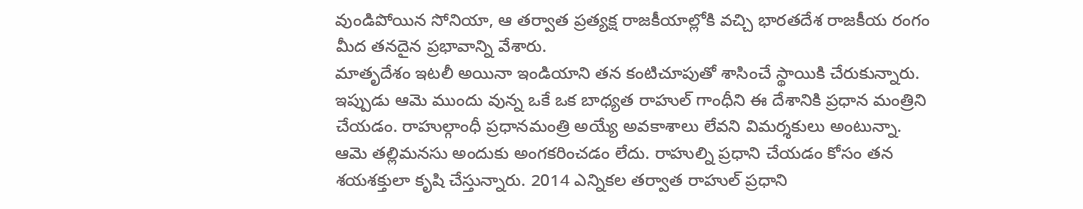వుండిపోయిన సోనియా, ఆ తర్వాత ప్రత్యక్ష రాజకీయాల్లోకి వచ్చి భారతదేశ రాజకీయ రంగం మీద తనదైన ప్రభావాన్ని వేశారు.
మాతృదేశం ఇటలీ అయినా ఇండియాని తన కంటిచూపుతో శాసించే స్థాయికి చేరుకున్నారు. ఇప్పుడు ఆమె ముందు వున్న ఒకే ఒక బాధ్యత రాహుల్ గాంధీని ఈ దేశానికి ప్రధాన మంత్రిని చేయడం. రాహుల్గాంధీ ప్రధానమంత్రి అయ్యే అవకాశాలు లేవని విమర్శకులు అంటున్నా. ఆమె తల్లిమనసు అందుకు అంగకరించడం లేదు. రాహుల్ని ప్రధాని చేయడం కోసం తన శయశక్తులా కృషి చేస్తున్నారు. 2014 ఎన్నికల తర్వాత రాహుల్ ప్రధాని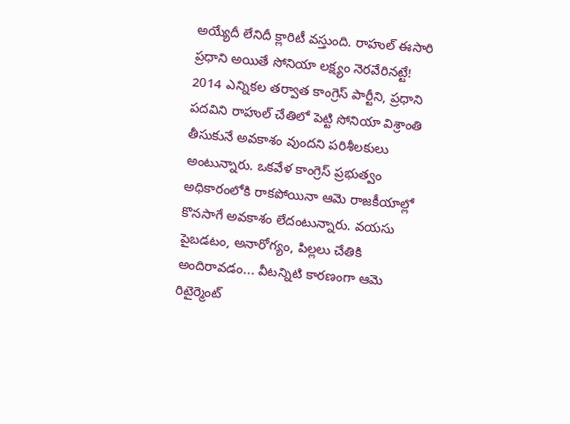అయ్యేదీ లేనిదీ క్లారిటీ వస్తుంది. రాహుల్ ఈసారి ప్రధాని అయితే సోనియా లక్ష్యం నెరవేరినట్టే!
2014 ఎన్నికల తర్వాత కాంగ్రెస్ పార్టీని, ప్రధాని పదవిని రాహుల్ చేతిలో పెట్టి సోనియా విశ్రాంతి తీసుకునే అవకాశం వుందని పరిశీలకులు అంటున్నారు. ఒకవేళ కాంగ్రెస్ ప్రభుత్వం అధికారంలోకి రాకపోయినా ఆమె రాజకీయాల్లో కొనసాగే అవకాశం లేదంటున్నారు. వయసు పైబడటం, అనారోగ్యం, పిల్లలు చేతికి అందిరావడం... వీటన్నిటి కారణంగా ఆమె రిటైర్మెంట్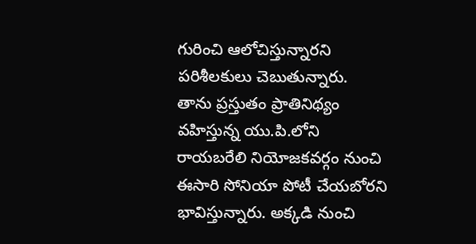గురించి ఆలోచిస్తున్నారని పరిశీలకులు చెబుతున్నారు.
తాను ప్రస్తుతం ప్రాతినిథ్యం వహిస్తున్న యు.పి.లోని రాయబరేలి నియోజకవర్గం నుంచి ఈసారి సోనియా పోటీ చేయబోరని భావిస్తున్నారు. అక్కడి నుంచి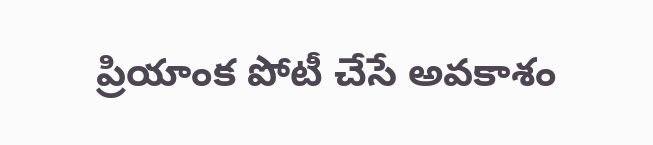ప్రియాంక పోటీ చేసే అవకాశం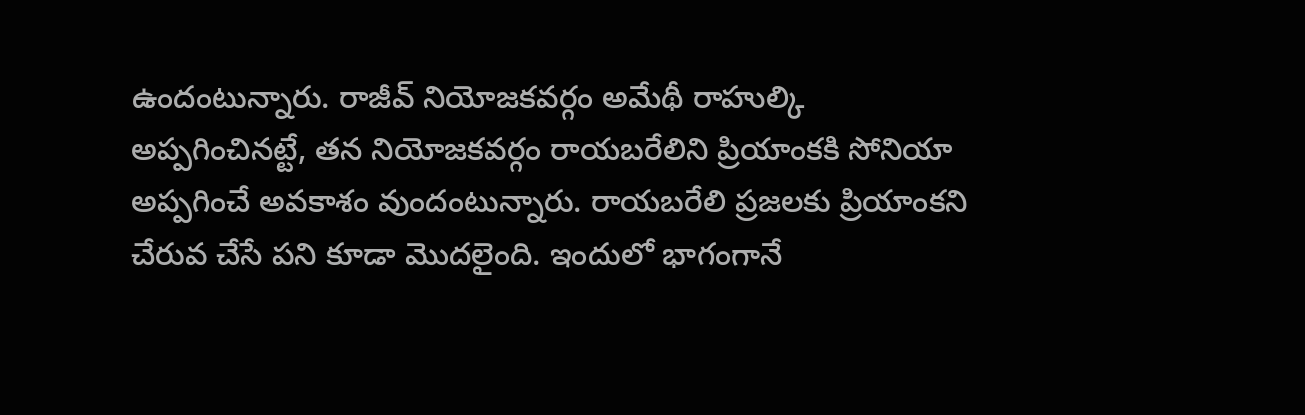ఉందంటున్నారు. రాజీవ్ నియోజకవర్గం అమేథీ రాహుల్కి అప్పగించినట్టే, తన నియోజకవర్గం రాయబరేలిని ప్రియాంకకి సోనియా అప్పగించే అవకాశం వుందంటున్నారు. రాయబరేలి ప్రజలకు ప్రియాంకని చేరువ చేసే పని కూడా మొదలైంది. ఇందులో భాగంగానే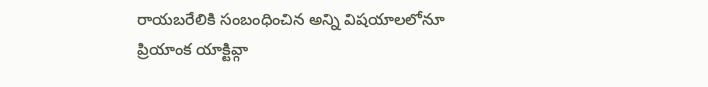రాయబరేలికి సంబంధించిన అన్ని విషయాలలోనూ ప్రియాంక యాక్టివ్గా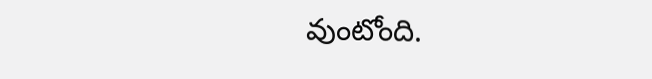వుంటోంది.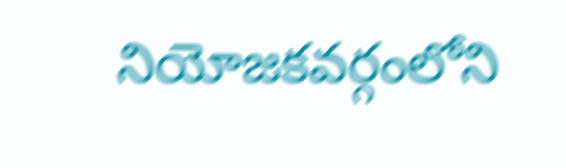నియోజకవర్గంలోని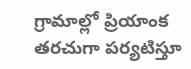గ్రామాల్లో ప్రియాంక తరచుగా పర్యటిస్తూ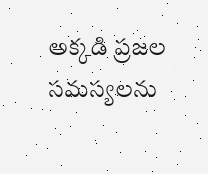అక్కడి ప్రజల సమస్యలను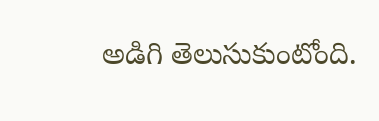అడిగి తెలుసుకుంటోంది.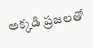అక్కడి ప్రజలతో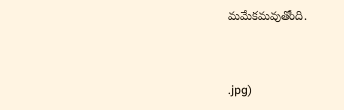మమేకమవుతోంది.



.jpg)